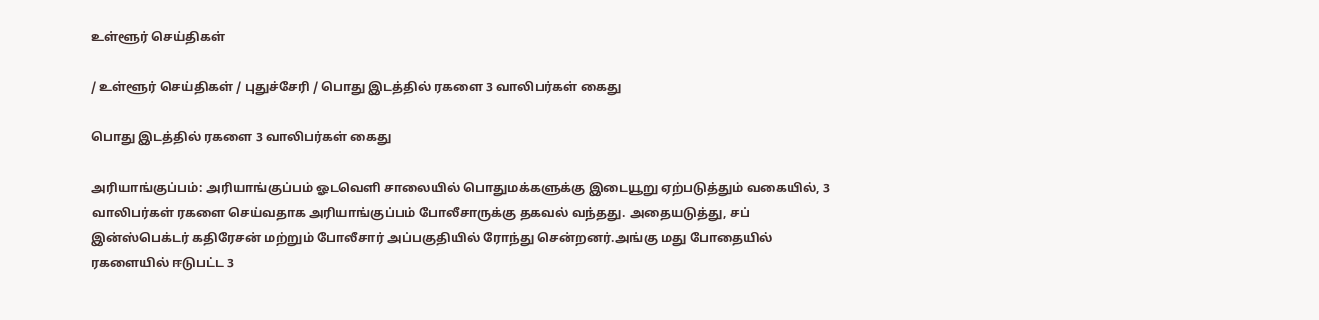உள்ளூர் செய்திகள்

/ உள்ளூர் செய்திகள் / புதுச்சேரி / பொது இடத்தில் ரகளை 3 வாலிபர்கள் கைது

பொது இடத்தில் ரகளை 3 வாலிபர்கள் கைது

அரியாங்குப்பம்: அரியாங்குப்பம் ஓடவெளி சாலையில் பொதுமக்களுக்கு இடையூறு ஏற்படுத்தும் வகையில், 3 வாலிபர்கள் ரகளை செய்வதாக அரியாங்குப்பம் போலீசாருக்கு தகவல் வந்தது. அதையடுத்து, சப் இன்ஸ்பெக்டர் கதிரேசன் மற்றும் போலீசார் அப்பகுதியில் ரோந்து சென்றனர்.அங்கு மது போதையில் ரகளையில் ஈடுபட்ட 3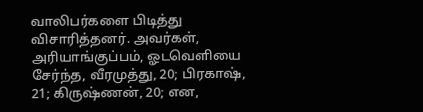வாலிபர்களை பிடித்து விசாரித்தனர். அவர்கள், அரியாங்குப்பம், ஓடவெளியை சேர்ந்த, வீரமுத்து, 20; பிரகாஷ், 21; கிருஷ்ணன், 20; என,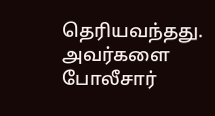தெரியவந்தது. அவர்களை போலீசார்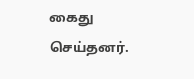கைது செய்தனர்.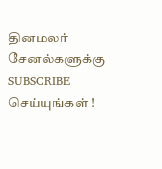தினமலர் சேனல்களுக்கு SUBSCRIBE செய்யுங்கள் !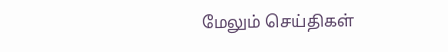மேலும் செய்திகள்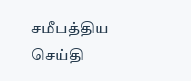சமீபத்திய செய்தி